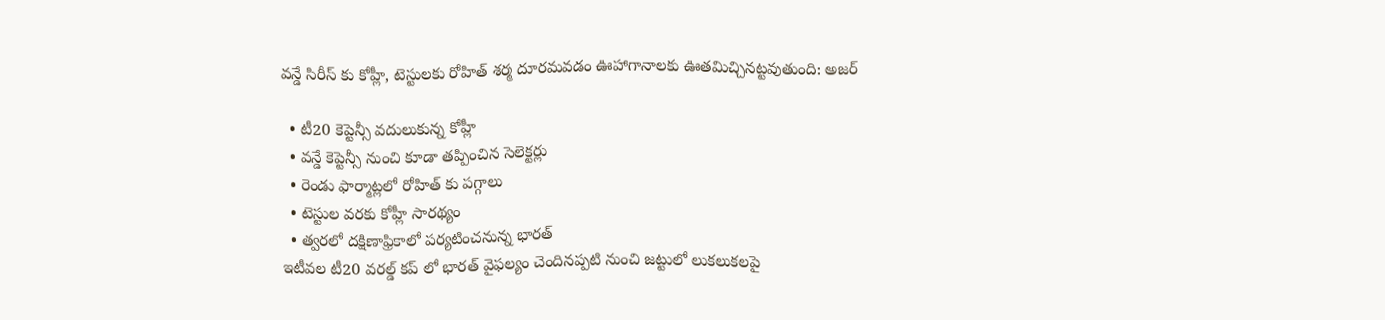వన్డే సిరీస్ కు కోహ్లీ, టెస్టులకు రోహిత్ శర్మ దూరమవడం ఊహాగానాలకు ఊతమిచ్చినట్టవుతుంది: అజర్

  • టీ20 కెప్టెన్సీ వదులుకున్న కోహ్లీ
  • వన్డే కెప్టెన్సీ నుంచి కూడా తప్పించిన సెలెక్టర్లు
  • రెండు ఫార్మాట్లలో రోహిత్ కు పగ్గాలు
  • టెస్టుల వరకు కోహ్లీ సారథ్యం
  • త్వరలో దక్షిణాఫ్రికాలో పర్యటించనున్న భారత్
ఇటీవల టీ20 వరల్డ్ కప్ లో భారత్ వైఫల్యం చెందినప్పటి నుంచి జట్టులో లుకలుకలపై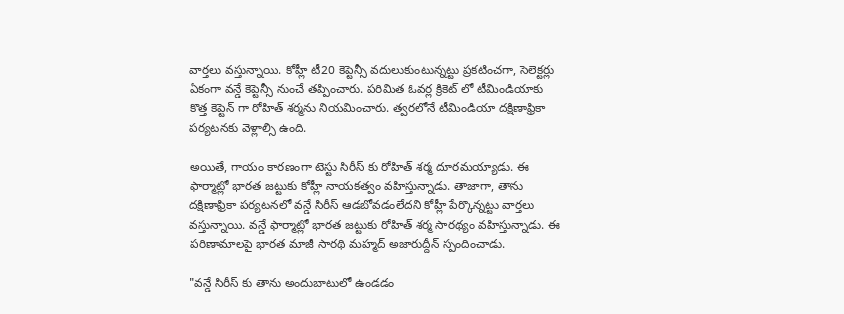వార్తలు వస్తున్నాయి. కోహ్లీ టీ20 కెప్టెన్సీ వదులుకుంటున్నట్టు ప్రకటించగా, సెలెక్టర్లు ఏకంగా వన్డే కెప్టెన్సీ నుంచే తప్పించారు. పరిమిత ఓవర్ల క్రికెట్ లో టీమిండియాకు కొత్త కెప్టెన్ గా రోహిత్ శర్మను నియమించారు. త్వరలోనే టీమిండియా దక్షిణాఫ్రికా పర్యటనకు వెళ్లాల్సి ఉంది.

అయితే, గాయం కారణంగా టెస్టు సిరీస్ కు రోహిత్ శర్మ దూరమయ్యాడు. ఈ ఫార్మాట్లో భారత జట్టుకు కోహ్లీ నాయకత్వం వహిస్తున్నాడు. తాజాగా, తాను దక్షిణాఫ్రికా పర్యటనలో వన్డే సిరీస్ ఆడబోవడంలేదని కోహ్లీ పేర్కొన్నట్టు వార్తలు వస్తున్నాయి. వన్డే ఫార్మాట్లో భారత జట్టుకు రోహిత్ శర్మ సారథ్యం వహిస్తున్నాడు. ఈ పరిణామాలపై భారత మాజీ సారథి మహ్మద్ అజారుద్దీన్ స్పందించాడు.

"వన్డే సిరీస్ కు తాను అందుబాటులో ఉండడం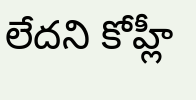లేదని కోహ్లీ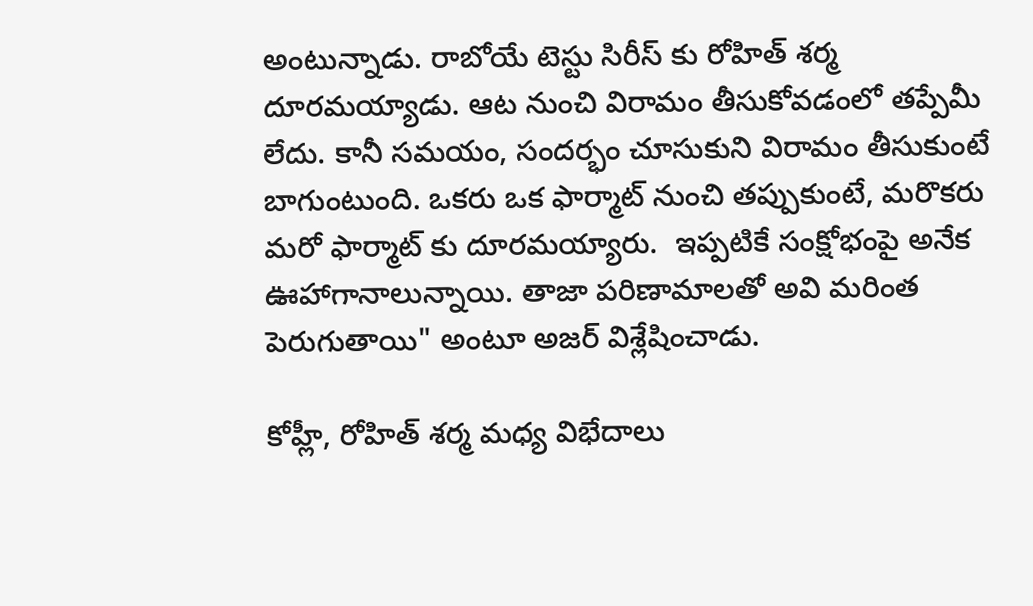అంటున్నాడు. రాబోయే టెస్టు సిరీస్ కు రోహిత్ శర్మ దూరమయ్యాడు. ఆట నుంచి విరామం తీసుకోవడంలో తప్పేమీ లేదు. కానీ సమయం, సందర్భం చూసుకుని విరామం తీసుకుంటే బాగుంటుంది. ఒకరు ఒక ఫార్మాట్ నుంచి తప్పుకుంటే, మరొకరు మరో ఫార్మాట్ కు దూరమయ్యారు.  ఇప్పటికే సంక్షోభంపై అనేక ఊహాగానాలున్నాయి. తాజా పరిణామాలతో అవి మరింత పెరుగుతాయి" అంటూ అజర్ విశ్లేషించాడు.

కోహ్లీ, రోహిత్ శర్మ మధ్య విభేదాలు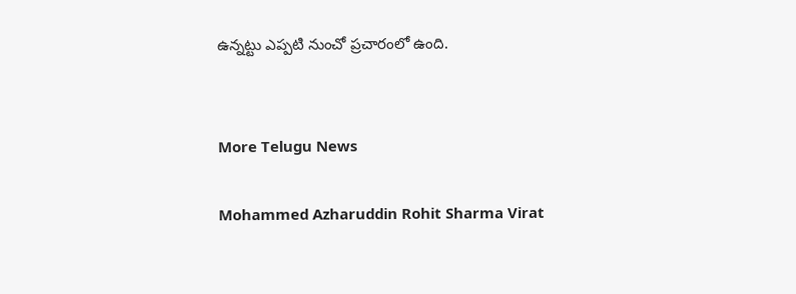ఉన్నట్టు ఎప్పటి నుంచో ప్రచారంలో ఉంది.


More Telugu News

Mohammed Azharuddin Rohit Sharma Virat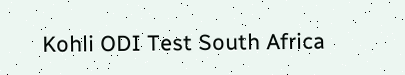Kohli ODI Test South Africa